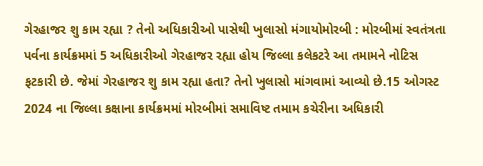ગેરહાજર શુ કામ રહ્યા ? તેનો અધિકારીઓ પાસેથી ખુલાસો મંગાયોમોરબી : મોરબીમાં સ્વતંત્રતા પર્વના કાર્યક્રમમાં 5 અધિકારીઓ ગેરહાજર રહ્યા હોય જિલ્લા કલેકટરે આ તમામને નોટિસ ફટકારી છે. જેમાં ગેરહાજર શુ કામ રહ્યા હતા? તેનો ખુલાસો માંગવામાં આવ્યો છે.15 ઓગસ્ટ 2024 ના જિલ્લા કક્ષાના કાર્યક્રમમાં મોરબીમાં સમાવિષ્ટ તમામ કચેરીના અધિકારી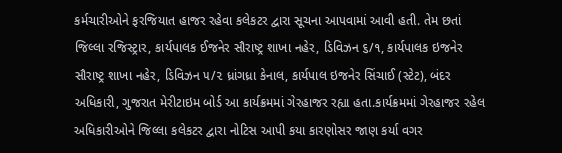કર્મચારીઓને ફરજિયાત હાજર રહેવા કલેકટર દ્વારા સૂચના આપવામાં આવી હતી. તેમ છતાં જિલ્લા રજિસ્ટ્રાર, કાર્યપાલક ઈજનેર સૌરાષ્ટ્ર શાખા નહેર, ડિવિઝન ૬/૧, કાર્યપાલક ઇજનેર સૌરાષ્ટ્ર શાખા નહેર, ડિવિઝન ૫/૨ ધ્રાંગધ્રા કેનાલ, કાર્યપાલ ઇજનેર સિંચાઈ (સ્ટેટ), બંદર અધિકારી, ગુજરાત મેરીટાઇમ બોર્ડ આ કાર્યક્રમમાં ગેરહાજર રહ્યા હતા.કાર્યક્રમમાં ગેરહાજર રહેલ અધિકારીઓને જિલ્લા કલેકટર દ્વારા નોટિસ આપી કયા કારણોસર જાણ કર્યા વગર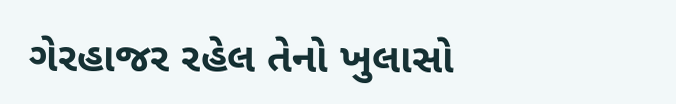ગેરહાજર રહેલ તેનો ખુલાસો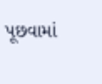પૂછવામાં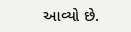આવ્યો છે.